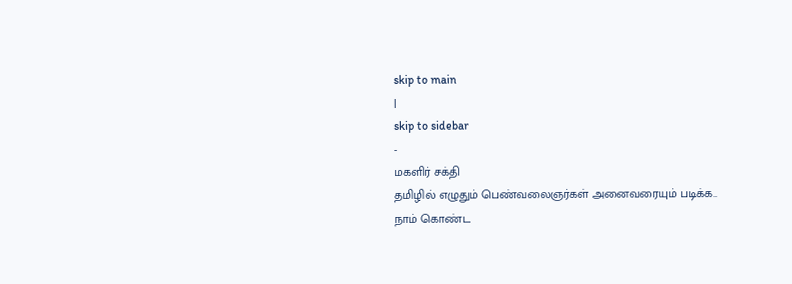skip to main
|
skip to sidebar
-
மகளிர் சக்தி
தமிழில் எழுதும் பெண்வலைஞர்கள் அனைவரையும் படிக்க..
நாம் கொண்ட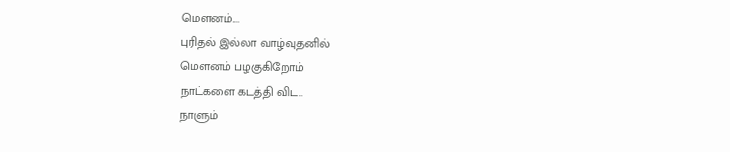மெளனம்....
புரிதல் இல்லா வாழ்வுதனில்
மெளனம் பழகுகிறோம்
நாட்களை கடத்தி விட..
நாளும்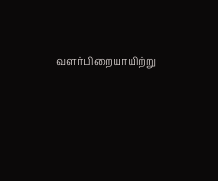வளர்பிறையாயிற்று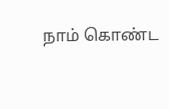நாம் கொண்ட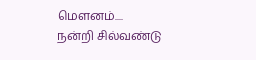மெளனம்....
நன்றி சில்வண்டு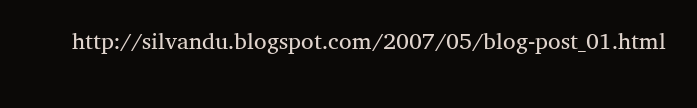http://silvandu.blogspot.com/2007/05/blog-post_01.html